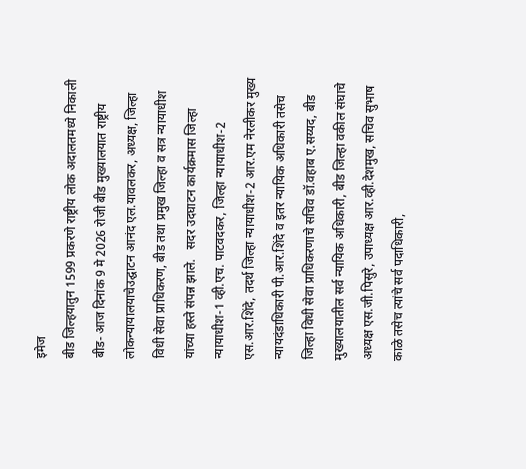इमेज
बीड जिल्हयातुन 1599 प्रकरणे राष्ट्रीय लोक अदालतमध्ये निकाली बीड- आज दिनांक 9 मे 2026 रोजी बीड मुख्यालयात राष्ट्रीय लोकन्यायालयाचेउद्घाटन आनंद एल.यावलकर, अध्यक्ष, जिल्हा विधी सेवा प्राधिकरण, बीड तथा प्रमुख जिल्हा व सत्र न्यायाधीश यांच्या हस्ते संपन्न झाले.   सदर उदघाटन कार्यक्रमास जिल्हा न्यायाधीश-1 व्ही.एच. पाटवदकर, जिल्हा न्यायाधीश-2 एस.आर.शिंदे, तदर्थ जिल्हा न्यायाधीश-2 आर.एम नेरलीकर मुख्य न्यायदंडाधिकारी पी.आर.शिंदे व इतर न्यायिक अधिकारी तसेच जिल्हा विधी सेवा प्राधिकरणाचे सचिव डॉ.वहाब ए.सय्यद, बीड मुख्यालयातील सर्व न्यायिक अधिकारी, बीड जिल्हा वकील संघाचे अध्यक्ष एस.जी.पिसुरे, उपाध्यक्ष आर.व्ही.देशमुख, सचिव सुभाष काळे तसेच त्यांचे सर्व पदाधिकारी,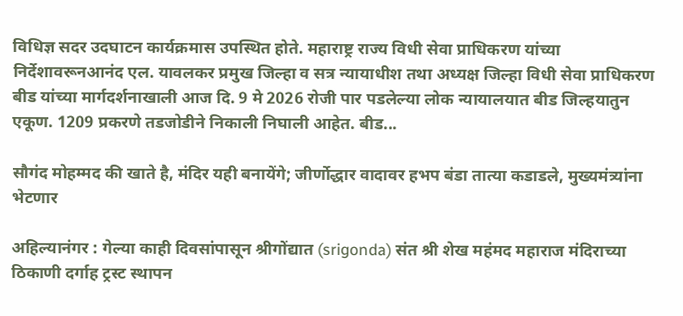विधिज्ञ सदर उदघाटन कार्यक्रमास उपस्थित होते. महाराष्ट्र राज्य विधी सेवा प्राधिकरण यांच्या निर्देशावरूनआनंद एल. यावलकर प्रमुख जिल्हा व सत्र न्यायाधीश तथा अध्यक्ष जिल्हा विधी सेवा प्राधिकरण बीड यांच्या मार्गदर्शनाखाली आज दि. 9 मे 2026 रोजी पार पडलेल्या लोक न्यायालयात बीड जिल्हयातुन एकूण. 1209 प्रकरणे तडजोडीने निकाली निघाली आहेत. बीड...

सौगंद मोहम्मद की खाते है, मंदिर यही बनायेंगे; जीर्णोद्धार वादावर हभप बंडा तात्या कडाडले, मुख्यमंत्र्यांना भेटणार

अहिल्यानंगर : गेल्या काही दिवसांपासून श्रीगोंद्यात (srigonda) संत श्री शेख महंमद महाराज मंदिराच्या ठिकाणी दर्गाह ट्रस्ट स्थापन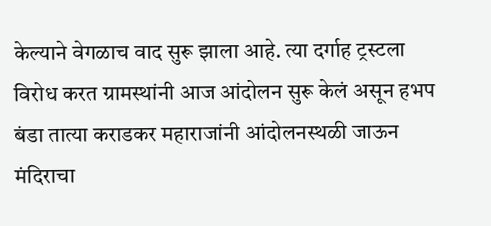केल्याने वेगळाच वाद सुरू झाला आहे. त्या दर्गाह ट्रस्टला विरोध करत ग्रामस्थांनी आज आंदोलन सुरू केलं असून हभप बंडा तात्या कराडकर महाराजांनी आंदोलनस्थळी जाऊन मंदिराचा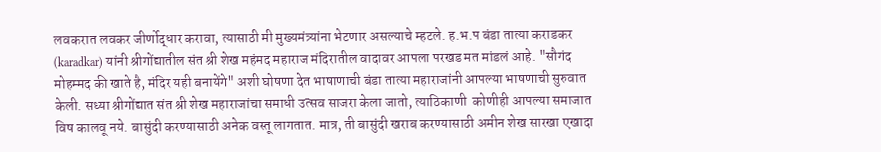लवकरात लवकर जीर्णोद्धार करावा, त्यासाठी मी मुख्यमंत्र्यांना भेटणार असल्याचे म्हटले. ह.भ.प बंडा तात्या कराडकर (karadkar) यांनी श्रीगोंद्यातील संत श्री शेख महंमद महाराज मंदिरातील वादावर आपला परखड मत मांडलं आहे. "सौगंद मोहम्मद की खाते है, मंदिर यही बनायेंगे" अशी घोषणा देत भाषाणाची बंडा तात्या महाराजांनी आपल्या भाषणाची सुरुवात केली. सध्या श्रीगोंद्यात संत श्री शेख महाराजांचा समाधी उत्सव साजरा केला जातो, त्याठिकाणी  कोणीही आपल्या समाजात विष कालवू नये. बासुंदी करण्यासाठी अनेक वस्तू लागतात. मात्र, ती बासुंदी खराब करण्यासाठी अमीन शेख सारखा एखादा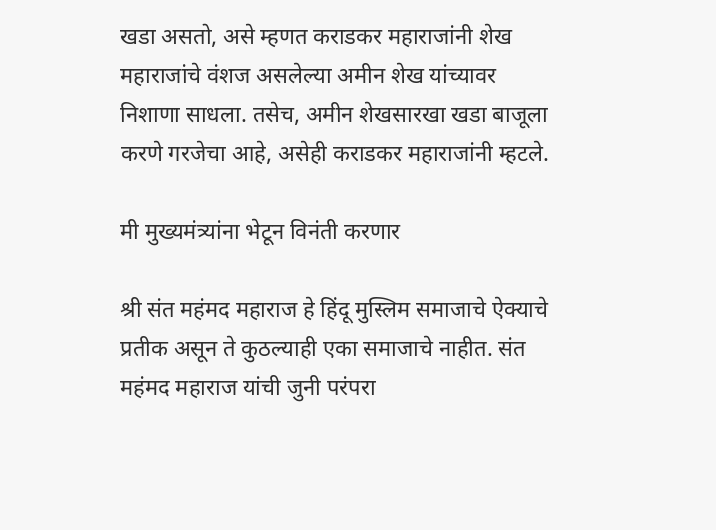खडा असतो, असे म्हणत कराडकर महाराजांनी शेख महाराजांचे वंशज असलेल्या अमीन शेख यांच्यावर निशाणा साधला. तसेच, अमीन शेखसारखा खडा बाजूला करणे गरजेचा आहे, असेही कराडकर महाराजांनी म्हटले.

मी मुख्यमंत्र्यांना भेटून विनंती करणार

श्री संत महंमद महाराज हे हिंदू मुस्लिम समाजाचे ऐक्याचे प्रतीक असून ते कुठल्याही एका समाजाचे नाहीत. संत महंमद महाराज यांची जुनी परंपरा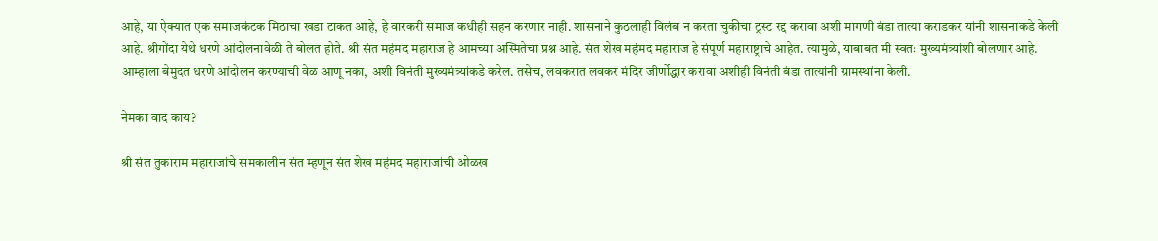आहे, या ऐक्यात एक समाजकंटक मिठाचा खडा टाकत आहे, हे वारकरी समाज कधीही सहन करणार नाही. शासनाने कुठलाही विलंब न करता चुकीचा ट्रस्ट रद्द करावा अशी मागणी बंडा तात्या कराडकर यांनी शासनाकडे केली आहे. श्रीगोंदा येथे धरणे आंदोलनावेळी ते बोलत होते. श्री संत महंमद महाराज हे आमच्या अस्मितेचा प्रश्न आहे. संत शेख महंमद महाराज हे संपूर्ण महाराष्ट्राचे आहेत. त्यामुळे, याबाबत मी स्वतः मुख्यमंत्र्यांशी बोलणार आहे. आम्हाला बेमुदत धरणे आंदोलन करण्याची वेळ आणू नका, अशी विनंती मुख्यमंत्र्यांकडे करेल. तसेच, लवकरात लवकर मंदिर जीर्णोद्धार करावा अशीही विनंती बंडा तात्यांनी ग्रामस्थांना केली.

नेमका वाद काय?

श्री संत तुकाराम महाराजांचे समकालीन संत म्हणून संत शेख महंमद महाराजांची ओळख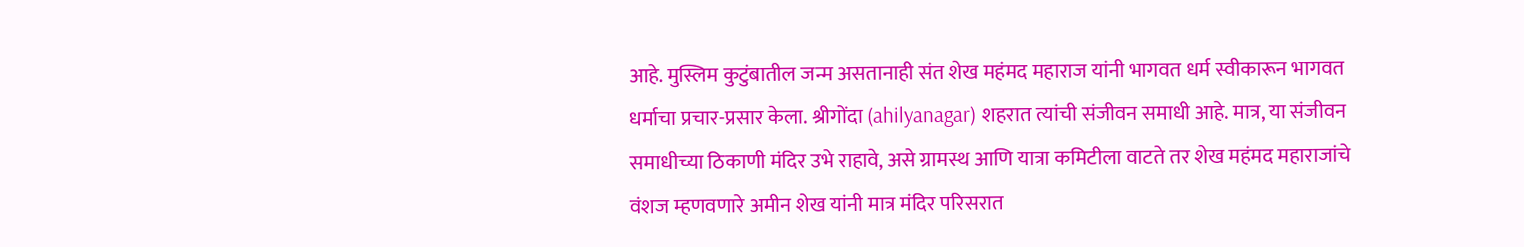आहे. मुस्लिम कुटुंबातील जन्म असतानाही संत शेख महंमद महाराज यांनी भागवत धर्म स्वीकारून भागवत धर्माचा प्रचार-प्रसार केला. श्रीगोंदा (ahilyanagar) शहरात त्यांची संजीवन समाधी आहे. मात्र, या संजीवन समाधीच्या ठिकाणी मंदिर उभे राहावे, असे ग्रामस्थ आणि यात्रा कमिटीला वाटते तर शेख महंमद महाराजांचे वंशज म्हणवणारे अमीन शेख यांनी मात्र मंदिर परिसरात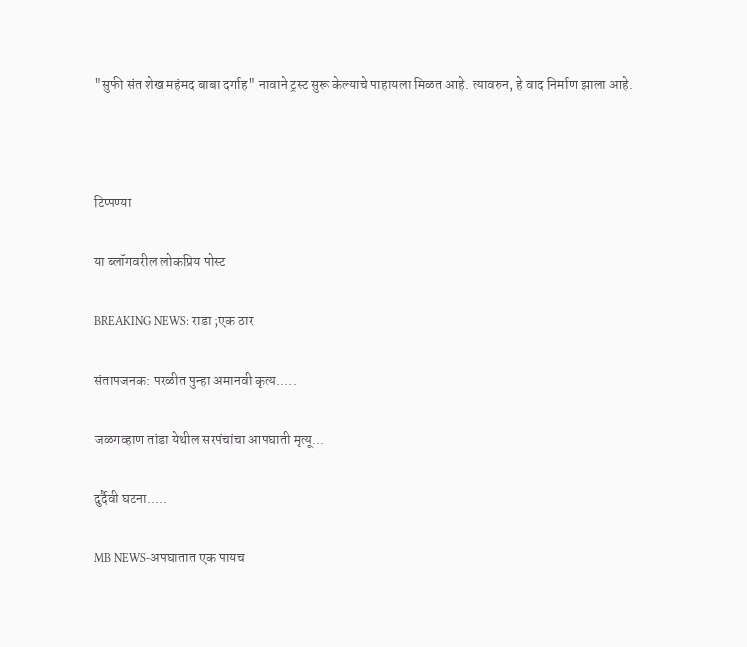"सुफी संत शेख महंमद बाबा दर्गाह" नावाने ट्रस्ट सुरू केल्याचे पाहायला मिळत आहे. त्यावरुन, हे वाद निर्माण झाला आहे.



टिप्पण्या

या ब्लॉगवरील लोकप्रिय पोस्ट

BREAKING NEWS: राडा ;एक ठार

संतापजनक: परळीत पुन्हा अमानवी कृत्य.....

जळगव्हाण तांडा येथील सरपंचांचा आपघाती मृत्यू...

दुर्दैवी घटना.....

MB NEWS-अपघातात एक पायच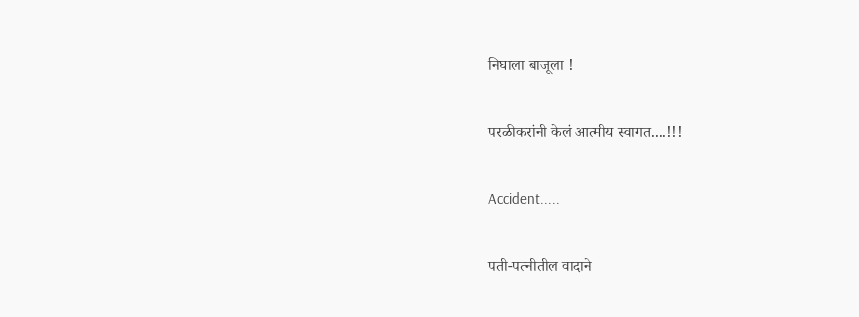निघाला बाजूला !

परळीकरांनी केलं आत्मीय स्वागत....!!!

Accident.....

पती-पत्नीतील वादाने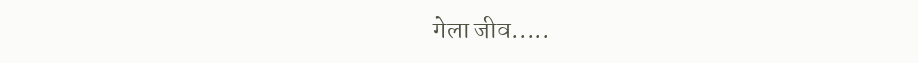गेला जीव.....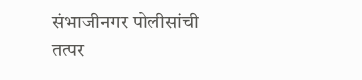संभाजीनगर पोलीसांची तत्पर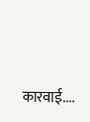कारवाई....